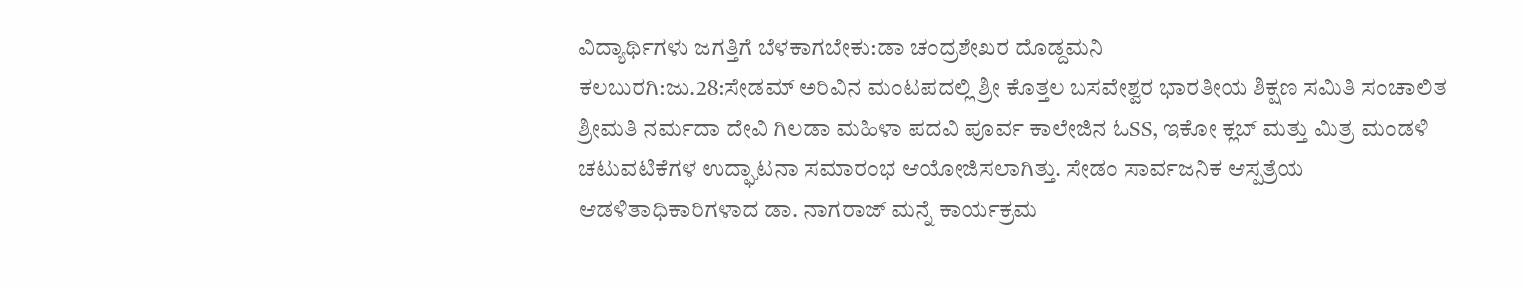ವಿದ್ಯಾರ್ಥಿಗಳು ಜಗತ್ತಿಗೆ ಬೆಳಕಾಗಬೇಕು:ಡಾ ಚಂದ್ರಶೇಖರ ದೊಡ್ದಮನಿ
ಕಲಬುರಗಿ:ಜು.28:ಸೇಡಮ್ ಅರಿವಿನ ಮಂಟಪದಲ್ಲಿ ಶ್ರೀ ಕೊತ್ತಲ ಬಸವೇಶ್ವರ ಭಾರತೀಯ ಶಿಕ್ಷಣ ಸಮಿತಿ ಸಂಚಾಲಿತ ಶ್ರೀಮತಿ ನರ್ಮದಾ ದೇವಿ ಗಿಲಡಾ ಮಹಿಳಾ ಪದವಿ ಪೂರ್ವ ಕಾಲೇಜಿನ ಓSS, ಇಕೋ ಕ್ಲಬ್ ಮತ್ತು ಮಿತ್ರ ಮಂಡಳಿ ಚಟುವಟಿಕೆಗಳ ಉದ್ಘಾಟನಾ ಸಮಾರಂಭ ಆಯೋಜಿಸಲಾಗಿತ್ತು. ಸೇಡಂ ಸಾರ್ವಜನಿಕ ಆಸ್ಪತ್ರೆಯ ಆಡಳಿತಾಧಿಕಾರಿಗಳಾದ ಡಾ. ನಾಗರಾಜ್ ಮನ್ನೆ ಕಾರ್ಯಕ್ರಮ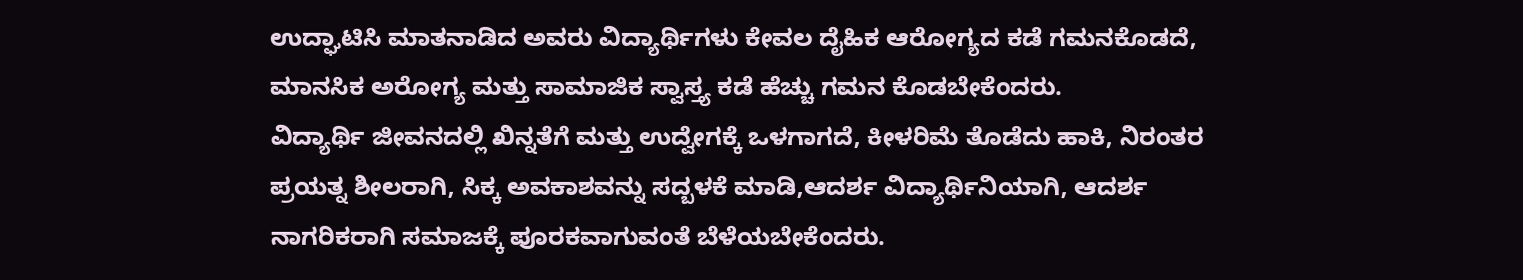ಉದ್ಘಾಟಿಸಿ ಮಾತನಾಡಿದ ಅವರು ವಿದ್ಯಾರ್ಥಿಗಳು ಕೇವಲ ದೈಹಿಕ ಆರೋಗ್ಯದ ಕಡೆ ಗಮನಕೊಡದೆ, ಮಾನಸಿಕ ಅರೋಗ್ಯ ಮತ್ತು ಸಾಮಾಜಿಕ ಸ್ವಾಸ್ತ್ಯ ಕಡೆ ಹೆಚ್ಚು ಗಮನ ಕೊಡಬೇಕೆಂದರು.
ವಿದ್ಯಾರ್ಥಿ ಜೀವನದಲ್ಲಿ ಖಿನ್ನತೆಗೆ ಮತ್ತು ಉದ್ವೇಗಕ್ಕೆ ಒಳಗಾಗದೆ, ಕೀಳರಿಮೆ ತೊಡೆದು ಹಾಕಿ, ನಿರಂತರ ಪ್ರಯತ್ನ ಶೀಲರಾಗಿ, ಸಿಕ್ಕ ಅವಕಾಶವನ್ನು ಸದ್ಬಳಕೆ ಮಾಡಿ,ಆದರ್ಶ ವಿದ್ಯಾರ್ಥಿನಿಯಾಗಿ, ಆದರ್ಶ ನಾಗರಿಕರಾಗಿ ಸಮಾಜಕ್ಕೆ ಪೂರಕವಾಗುವಂತೆ ಬೆಳೆಯಬೇಕೆಂದರು.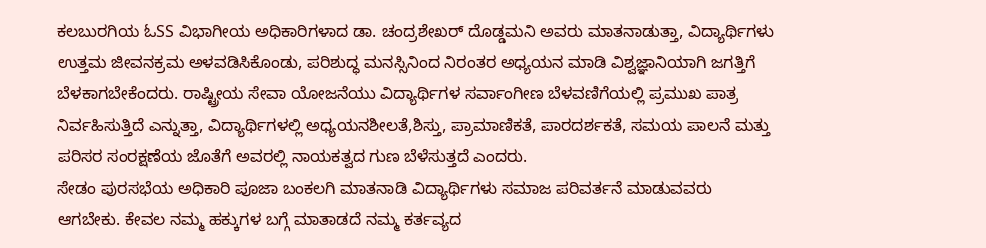ಕಲಬುರಗಿಯ ಓSS ವಿಭಾಗೀಯ ಅಧಿಕಾರಿಗಳಾದ ಡಾ. ಚಂದ್ರಶೇಖರ್ ದೊಡ್ಡಮನಿ ಅವರು ಮಾತನಾಡುತ್ತಾ, ವಿದ್ಯಾರ್ಥಿಗಳು ಉತ್ತಮ ಜೀವನಕ್ರಮ ಅಳವಡಿಸಿಕೊಂಡು, ಪರಿಶುದ್ಧ ಮನಸ್ಸಿನಿಂದ ನಿರಂತರ ಅಧ್ಯಯನ ಮಾಡಿ ವಿಶ್ವಜ್ಞಾನಿಯಾಗಿ ಜಗತ್ತಿಗೆ
ಬೆಳಕಾಗಬೇಕೆಂದರು. ರಾಷ್ಟ್ರೀಯ ಸೇವಾ ಯೋಜನೆಯು ವಿದ್ಯಾರ್ಥಿಗಳ ಸರ್ವಾಂಗೀಣ ಬೆಳವಣಿಗೆಯಲ್ಲಿ ಪ್ರಮುಖ ಪಾತ್ರ ನಿರ್ವಹಿಸುತ್ತಿದೆ ಎನ್ನುತ್ತಾ, ವಿದ್ಯಾರ್ಥಿಗಳಲ್ಲಿ ಅಧ್ಯಯನಶೀಲತೆ,ಶಿಸ್ತು, ಪ್ರಾಮಾಣಿಕತೆ, ಪಾರದರ್ಶಕತೆ, ಸಮಯ ಪಾಲನೆ ಮತ್ತು ಪರಿಸರ ಸಂರಕ್ಷಣೆಯ ಜೊತೆಗೆ ಅವರಲ್ಲಿ ನಾಯಕತ್ವದ ಗುಣ ಬೆಳೆಸುತ್ತದೆ ಎಂದರು.
ಸೇಡಂ ಪುರಸಭೆಯ ಅಧಿಕಾರಿ ಪೂಜಾ ಬಂಕಲಗಿ ಮಾತನಾಡಿ ವಿದ್ಯಾರ್ಥಿಗಳು ಸಮಾಜ ಪರಿವರ್ತನೆ ಮಾಡುವವರು ಆಗಬೇಕು. ಕೇವಲ ನಮ್ಮ ಹಕ್ಕುಗಳ ಬಗ್ಗೆ ಮಾತಾಡದೆ ನಮ್ಮ ಕರ್ತವ್ಯದ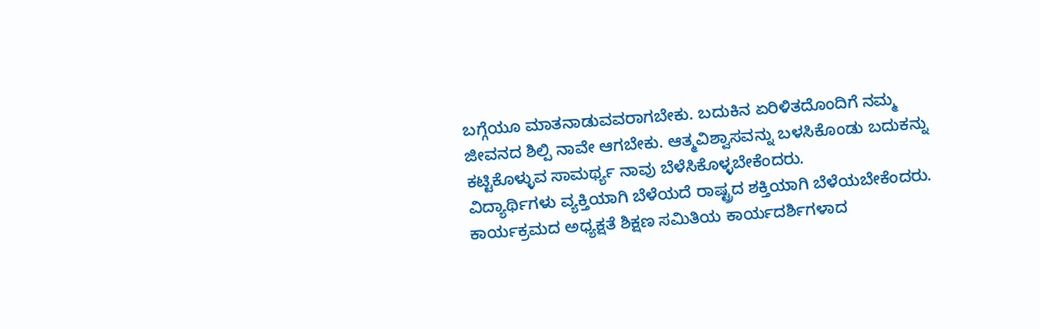ಬಗ್ಗೆಯೂ ಮಾತನಾಡುವವರಾಗಬೇಕು. ಬದುಕಿನ ಏರಿಳಿತದೊಂದಿಗೆ ನಮ್ಮ ಜೀವನದ ಶಿಲ್ಪಿ ನಾವೇ ಆಗಬೇಕು. ಆತ್ಮವಿಶ್ವಾಸವನ್ನು ಬಳಸಿಕೊಂಡು ಬದುಕನ್ನು ಕಟ್ಟಿಕೊಳ್ಳುವ ಸಾಮರ್ಥ್ಯ ನಾವು ಬೆಳೆಸಿಕೊಳ್ಳಬೇಕೆಂದರು.
ವಿದ್ಯಾರ್ಥಿಗಳು ವ್ಯಕ್ತಿಯಾಗಿ ಬೆಳೆಯದೆ ರಾಷ್ಟ್ರದ ಶಕ್ತಿಯಾಗಿ ಬೆಳೆಯಬೇಕೆಂದರು.
ಕಾರ್ಯಕ್ರಮದ ಅಧ್ಯಕ್ಷತೆ ಶಿಕ್ಷಣ ಸಮಿತಿಯ ಕಾರ್ಯದರ್ಶಿಗಳಾದ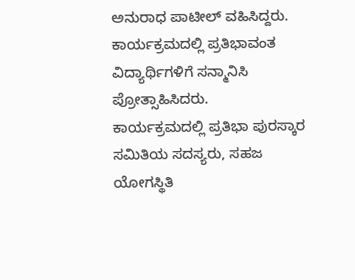ಅನುರಾಧ ಪಾಟೀಲ್ ವಹಿಸಿದ್ದರು. ಕಾರ್ಯಕ್ರಮದಲ್ಲಿ ಪ್ರತಿಭಾವಂತ ವಿದ್ಯಾರ್ಥಿಗಳಿಗೆ ಸನ್ಮಾನಿಸಿ ಪ್ರೋತ್ಸಾಹಿಸಿದರು.
ಕಾರ್ಯಕ್ರಮದಲ್ಲಿ ಪ್ರತಿಭಾ ಪುರಸ್ಕಾರ ಸಮಿತಿಯ ಸದಸ್ಯರು, ಸಹಜ ಯೋಗಸ್ಥಿತಿ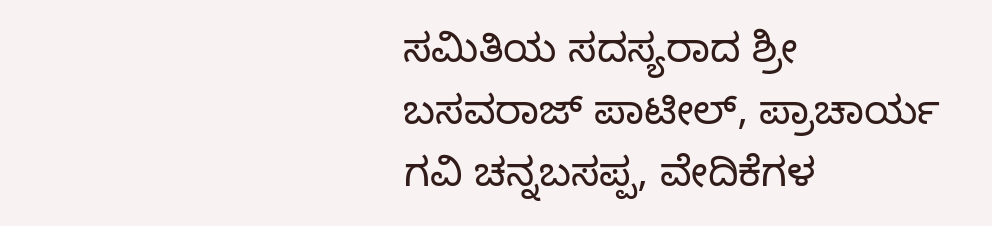ಸಮಿತಿಯ ಸದಸ್ಯರಾದ ಶ್ರೀ ಬಸವರಾಜ್ ಪಾಟೀಲ್, ಪ್ರಾಚಾರ್ಯ ಗವಿ ಚನ್ನಬಸಪ್ಪ, ವೇದಿಕೆಗಳ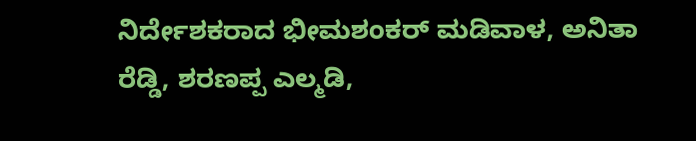ನಿರ್ದೇಶಕರಾದ ಭೀಮಶಂಕರ್ ಮಡಿವಾಳ, ಅನಿತಾ ರೆಡ್ಡಿ, ಶರಣಪ್ಪ ಎಲ್ಮಡಿ,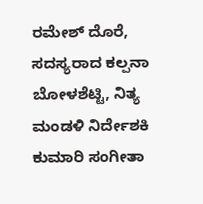ರಮೇಶ್ ದೊರೆ, ಸದಸ್ಯರಾದ ಕಲ್ಪನಾ ಬೋಳಶೆಟ್ಟಿ, ನಿತ್ಯ ಮಂಡಳಿ ನಿರ್ದೇಶಕಿ ಕುಮಾರಿ ಸಂಗೀತಾ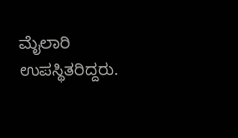ಮೈಲಾರಿ ಉಪಸ್ಥಿತರಿದ್ದರು.